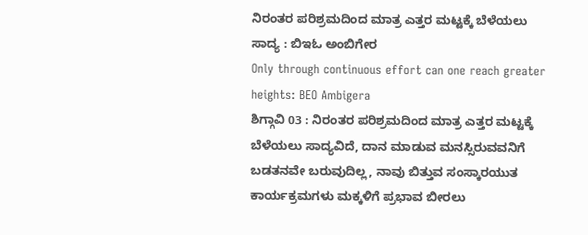ನಿರಂತರ ಪರಿಶ್ರಮದಿಂದ ಮಾತ್ರ ಎತ್ತರ ಮಟ್ಟಕ್ಕೆ ಬೆಳೆಯಲು ಸಾದ್ಯ : ಬಿಇಓ ಅಂಬಿಗೇರ
Only through continuous effort can one reach greater heights: BEO Ambigera
ಶಿಗ್ಗಾವಿ 03 : ನಿರಂತರ ಪರಿಶ್ರಮದಿಂದ ಮಾತ್ರ ಎತ್ತರ ಮಟ್ಟಕ್ಕೆ ಬೆಳೆಯಲು ಸಾದ್ಯವಿದೆ, ದಾನ ಮಾಡುವ ಮನಸ್ಸಿರುವವನಿಗೆ ಬಡತನವೇ ಬರುವುದಿಲ್ಲ, ನಾವು ಬಿತ್ತುವ ಸಂಸ್ಕಾರಯುತ ಕಾರ್ಯಕ್ರಮಗಳು ಮಕ್ಕಳಿಗೆ ಪ್ರಭಾವ ಬೀರಲು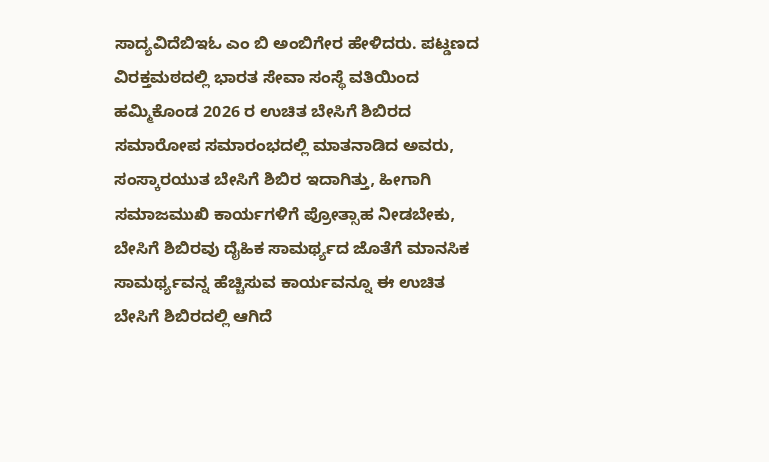ಸಾದ್ಯವಿದೆಬಿಇಓ ಎಂ ಬಿ ಅಂಬಿಗೇರ ಹೇಳಿದರು. ಪಟ್ಡಣದ ವಿರಕ್ತಮಠದಲ್ಲಿ ಭಾರತ ಸೇವಾ ಸಂಸ್ಥೆ ವತಿಯಿಂದ ಹಮ್ಮಿಕೊಂಡ 2026 ರ ಉಚಿತ ಬೇಸಿಗೆ ಶಿಬಿರದ ಸಮಾರೋಪ ಸಮಾರಂಭದಲ್ಲಿ ಮಾತನಾಡಿದ ಅವರು, ಸಂಸ್ಕಾರಯುತ ಬೇಸಿಗೆ ಶಿಬಿರ ಇದಾಗಿತ್ತು, ಹೀಗಾಗಿ ಸಮಾಜಮುಖಿ ಕಾರ್ಯಗಳಿಗೆ ಪ್ರೋತ್ಸಾಹ ನೀಡಬೇಕು, ಬೇಸಿಗೆ ಶಿಬಿರವು ದೈಹಿಕ ಸಾಮರ್ಥ್ಯದ ಜೊತೆಗೆ ಮಾನಸಿಕ ಸಾಮರ್ಥ್ಯವನ್ನ ಹೆಚ್ಚಿಸುವ ಕಾರ್ಯವನ್ನೂ ಈ ಉಚಿತ ಬೇಸಿಗೆ ಶಿಬಿರದಲ್ಲಿ ಆಗಿದೆ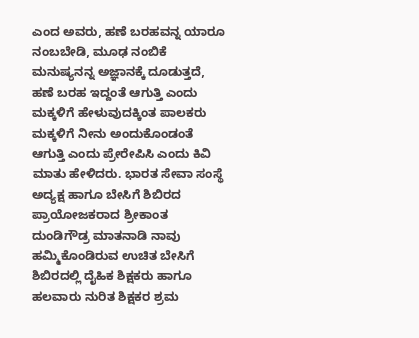ಎಂದ ಅವರು, ಹಣೆ ಬರಹವನ್ನ ಯಾರೂ ನಂಬಬೇಡಿ, ಮೂಢ ನಂಬಿಕೆ ಮನುಷ್ಯನನ್ನ ಅಜ್ಞಾನಕ್ಕೆ ದೂಡುತ್ತದೆ,
ಹಣೆ ಬರಹ ಇದ್ದಂತೆ ಆಗುತ್ತಿ ಎಂದು ಮಕ್ಕಳಿಗೆ ಹೇಳುವುದಕ್ಕಿಂತ ಪಾಲಕರು ಮಕ್ಕಳಿಗೆ ನೀನು ಅಂದುಕೊಂಡಂತೆ ಆಗುತ್ತಿ ಎಂದು ಪ್ರೇರೇಪಿಸಿ ಎಂದು ಕಿವಿ ಮಾತು ಹೇಳಿದರು. ಭಾರತ ಸೇವಾ ಸಂಸ್ಥೆ ಅದ್ಯಕ್ಷ ಹಾಗೂ ಬೇಸಿಗೆ ಶಿಬಿರದ ಪ್ರಾಯೋಜಕರಾದ ಶ್ರೀಕಾಂತ ದುಂಡಿಗೌಡ್ರ ಮಾತನಾಡಿ ನಾವು ಹಮ್ಮಿಕೊಂಡಿರುವ ಉಚಿತ ಬೇಸಿಗೆ ಶಿಬಿರದಲ್ಲಿ ದೈಹಿಕ ಶಿಕ್ಷಕರು ಹಾಗೂ ಹಲವಾರು ನುರಿತ ಶಿಕ್ಷಕರ ಶ್ರಮ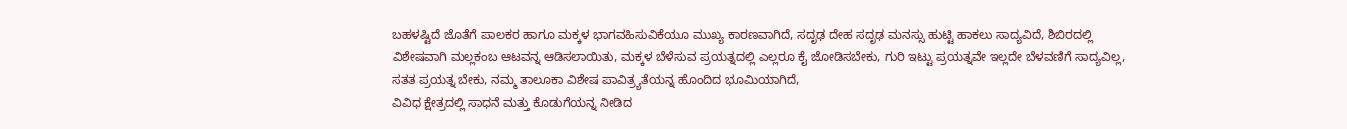ಬಹಳಷ್ಟಿದೆ ಜೊತೆಗೆ ಪಾಲಕರ ಹಾಗೂ ಮಕ್ಕಳ ಭಾಗವಹಿಸುವಿಕೆಯೂ ಮುಖ್ಯ ಕಾರಣವಾಗಿದೆ, ಸದೃಢ ದೇಹ ಸದೃಢ ಮನಸ್ಸು ಹುಟ್ಟಿ ಹಾಕಲು ಸಾದ್ಯವಿದೆ, ಶಿಬಿರದಲ್ಲಿ ವಿಶೇಷವಾಗಿ ಮಲ್ಲಕಂಬ ಆಟವನ್ನ ಆಡಿಸಲಾಯಿತು, ಮಕ್ಕಳ ಬೆಳೆಸುವ ಪ್ರಯತ್ನದಲ್ಲಿ ಎಲ್ಲರೂ ಕೈ ಜೋಡಿಸಬೇಕು, ಗುರಿ ಇಟ್ಟು ಪ್ರಯತ್ನವೇ ಇಲ್ಲದೇ ಬೆಳವಣಿಗೆ ಸಾದ್ಯವಿಲ್ಲ, ಸತತ ಪ್ರಯತ್ನ ಬೇಕು, ನಮ್ಮ ತಾಲೂಕಾ ವಿಶೇಷ ಪಾವಿತ್ರ್ಯತೆಯನ್ನ ಹೊಂದಿದ ಭೂಮಿಯಾಗಿದೆ,
ವಿವಿಧ ಕ್ಷೇತ್ರದಲ್ಲಿ ಸಾಧನೆ ಮತ್ತು ಕೊಡುಗೆಯನ್ನ ನೀಡಿದ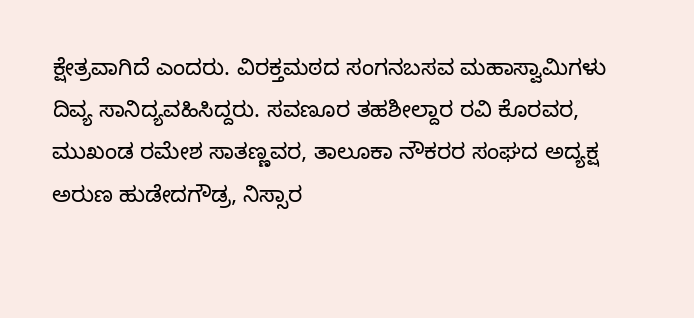ಕ್ಷೇತ್ರವಾಗಿದೆ ಎಂದರು. ವಿರಕ್ತಮಠದ ಸಂಗನಬಸವ ಮಹಾಸ್ವಾಮಿಗಳು ದಿವ್ಯ ಸಾನಿದ್ಯವಹಿಸಿದ್ದರು. ಸವಣೂರ ತಹಶೀಲ್ದಾರ ರವಿ ಕೊರವರ, ಮುಖಂಡ ರಮೇಶ ಸಾತಣ್ಣವರ, ತಾಲೂಕಾ ನೌಕರರ ಸಂಘದ ಅದ್ಯಕ್ಷ ಅರುಣ ಹುಡೇದಗೌಡ್ರ, ನಿಸ್ಸಾರ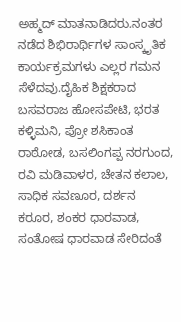ಅಹ್ಮದ್ ಮಾತನಾಡಿದರು.ನಂತರ ನಡೆದ ಶಿಭಿರಾರ್ಥಿಗಳ ಸಾಂಸ್ಕೃತಿಕ ಕಾರ್ಯಕ್ರಮಗಳು ಎಲ್ಲರ ಗಮನ ಸೆಳೆದವು.ದೈಹಿಕ ಶಿಕ್ಷಕರಾದ ಬಸವರಾಜ ಹೋಸಪೇಟಿ, ಭರತ ಕಳ್ಳಿಮನಿ, ಪ್ರೋ ಶಸಿಕಾಂತ ರಾಠೋಡ, ಬಸಲಿಂಗಪ್ಪ ನರಗುಂದ, ರವಿ ಮಡಿವಾಳರ, ಚೇತನ ಕಲಾಲ, ಸಾಧಿಕ ಸವಣೂರ, ದರ್ಶನ ಕರೂರ, ಶಂಕರ ಧಾರವಾಡ, ಸಂತೋಷ ಧಾರವಾಡ ಸೇರಿದಂತೆ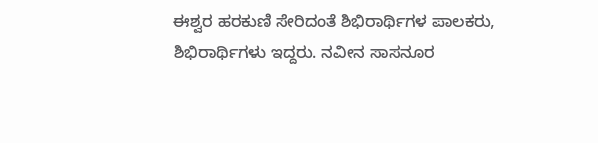ಈಶ್ವರ ಹರಕುಣಿ ಸೇರಿದಂತೆ ಶಿಭಿರಾರ್ಥಿಗಳ ಪಾಲಕರು, ಶಿಭಿರಾರ್ಥಿಗಳು ಇದ್ದರು. ನವೀನ ಸಾಸನೂರ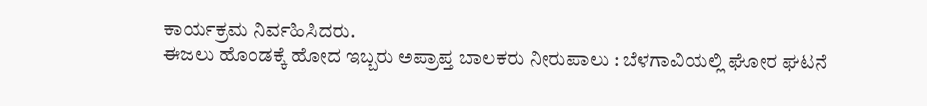ಕಾರ್ಯಕ್ರಮ ನಿರ್ವಹಿಸಿದರು.
ಈಜಲು ಹೊಂಡಕ್ಕೆ ಹೋದ ಇಬ್ಬರು ಅಪ್ರಾಪ್ತ ಬಾಲಕರು ನೀರುಪಾಲು : ಬೆಳಗಾವಿಯಲ್ಲಿ ಘೋರ ಘಟನೆ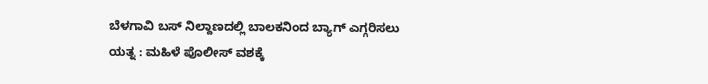ಬೆಳಗಾವಿ ಬಸ್ ನಿಲ್ದಾಣದಲ್ಲಿ ಬಾಲಕನಿಂದ ಬ್ಯಾಗ್ ಎಗ್ಗರಿಸಲು ಯತ್ನ : ಮಹಿಳೆ ಪೊಲೀಸ್ ವಶಕ್ಕೆ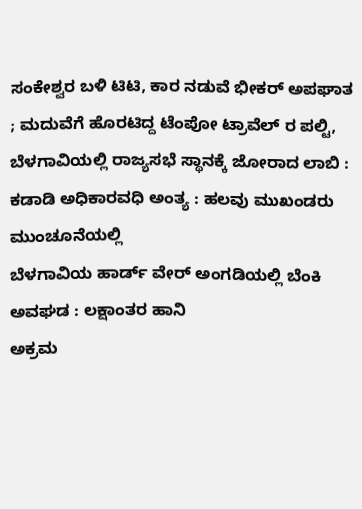ಸಂಕೇಶ್ವರ ಬಳಿ ಟಿಟಿ, ಕಾರ ನಡುವೆ ಭೀಕರ್ ಅಪಘಾತ ; ಮದುವೆಗೆ ಹೊರಟಿದ್ದ ಟೆಂಪೋ ಟ್ರಾವೆಲ್ ರ ಪಲ್ಟಿ,
ಬೆಳಗಾವಿಯಲ್ಲಿ ರಾಜ್ಯಸಭೆ ಸ್ಥಾನಕ್ಕೆ ಜೋರಾದ ಲಾಬಿ : ಕಡಾಡಿ ಅಧಿಕಾರವಧಿ ಅಂತ್ಯ : ಹಲವು ಮುಖಂಡರು ಮುಂಚೂನೆಯಲ್ಲಿ
ಬೆಳಗಾವಿಯ ಹಾರ್ಡ್ ವೇರ್ ಅಂಗಡಿಯಲ್ಲಿ ಬೆಂಕಿ ಅವಘಡ : ಲಕ್ಷಾಂತರ ಹಾನಿ
ಅಕ್ರಮ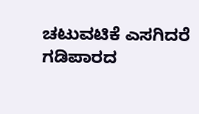ಚಟುವಟಿಕೆ ಎಸಗಿದರೆ ಗಡಿಪಾರದ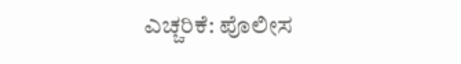ಎಚ್ಚರಿಕೆ: ಪೊಲೀಸ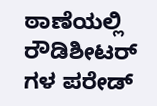ಠಾಣೆಯಲ್ಲಿ ರೌಡಿಶೀಟರ್ ಗಳ ಪರೇಡ್